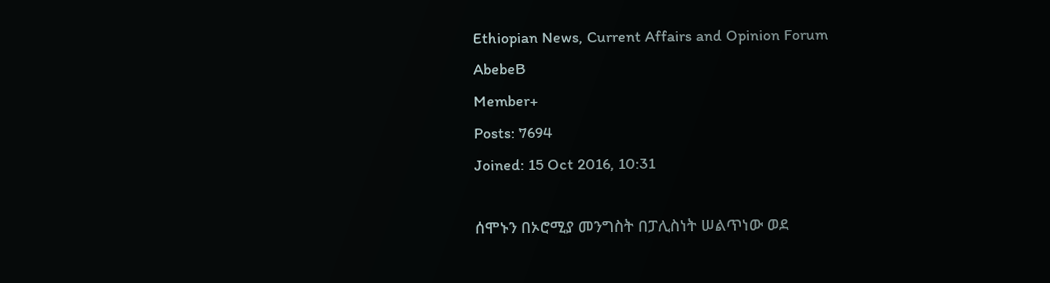Ethiopian News, Current Affairs and Opinion Forum
AbebeB
Member+
Posts: 7694
Joined: 15 Oct 2016, 10:31

ሰሞኑን በኦሮሚያ መንግስት በፓሊስነት ሠልጥነው ወደ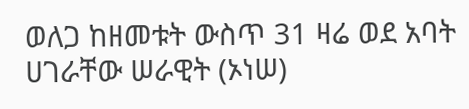ወለጋ ከዘመቱት ውስጥ 31 ዛሬ ወደ አባት ሀገራቸው ሠራዊት (ኦነሠ)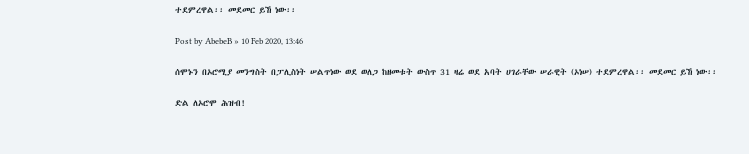ተደምረዋል፡፡ መደመር ይኸ ነው፡፡

Post by AbebeB » 10 Feb 2020, 13:46

ሰሞኑን በኦሮሚያ መንግስት በፓሊስነት ሠልጥነው ወደ ወለጋ ከዘመቱት ውስጥ 31 ዛሬ ወደ አባት ሀገራቸው ሠራዊት (ኦነሠ) ተደምረዋል፡፡ መደመር ይኸ ነው፡፡

ድል ለኦሮሞ ሕዝብ!